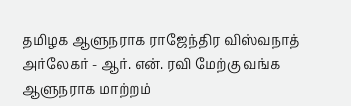தமிழக ஆளுநராக ராஜேந்திர விஸ்வநாத் அர்லேகர் - ஆர். என். ரவி மேற்கு வங்க ஆளுநராக மாற்றம்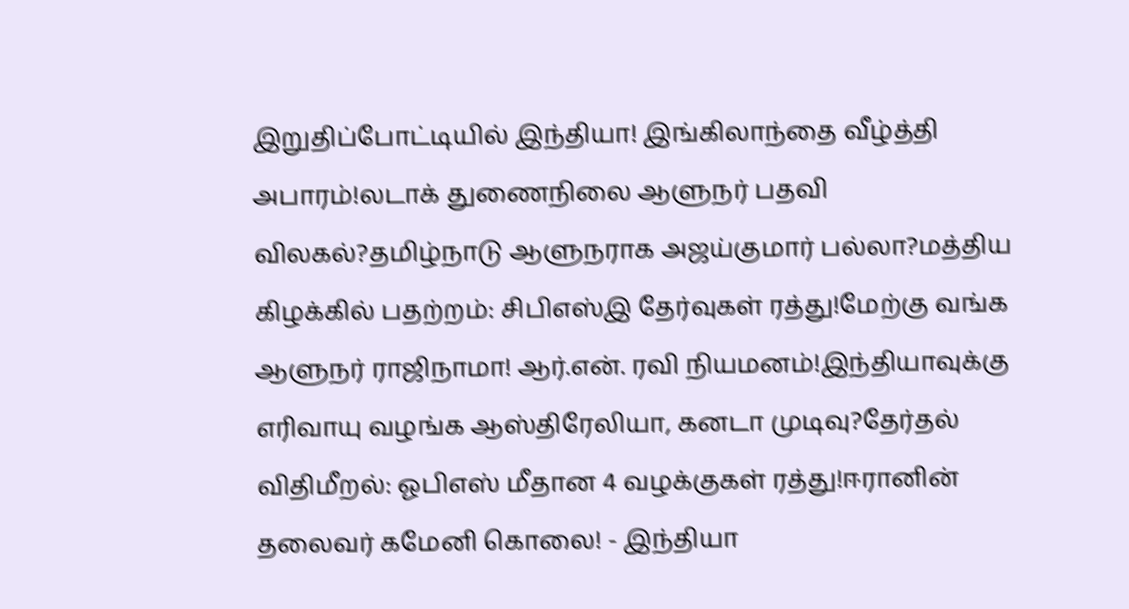இறுதிப்போட்டியில் இந்தியா! இங்கிலாந்தை வீழ்த்தி அபாரம்!லடாக் துணைநிலை ஆளுநர் பதவி விலகல்?தமிழ்நாடு ஆளுநராக அஜய்குமார் பல்லா?மத்திய கிழக்கில் பதற்றம்: சிபிஎஸ்இ தேர்வுகள் ரத்து!மேற்கு வங்க ஆளுநர் ராஜிநாமா! ஆர்.என். ரவி நியமனம்!இந்தியாவுக்கு எரிவாயு வழங்க ஆஸ்திரேலியா, கனடா முடிவு?தேர்தல் விதிமீறல்: ஓபிஎஸ் மீதான 4 வழக்குகள் ரத்து!ஈரானின் தலைவர் கமேனி கொலை! - இந்தியா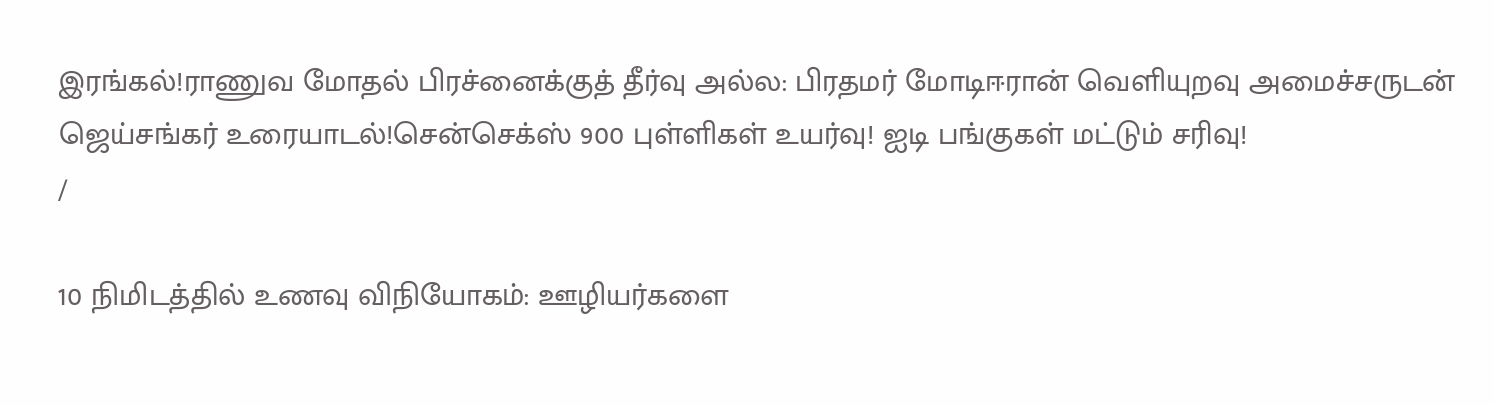இரங்கல்!ராணுவ மோதல் பிரச்னைக்குத் தீர்வு அல்ல: பிரதமர் மோடிஈரான் வெளியுறவு அமைச்சருடன் ஜெய்சங்கர் உரையாடல்!சென்செக்ஸ் 900 புள்ளிகள் உயர்வு! ஐடி பங்குகள் மட்டும் சரிவு!
/

10 நிமிடத்தில் உணவு விநியோகம்: ஊழியர்களை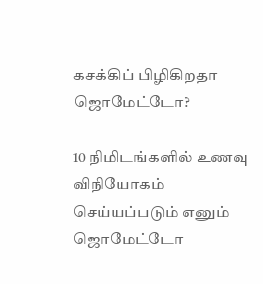கசக்கிப் பிழிகிறதா ஜொமேட்டோ?

10 நிமிடங்களில் உணவு விநியோகம் செய்யப்படும் எனும் ஜொமேட்டோ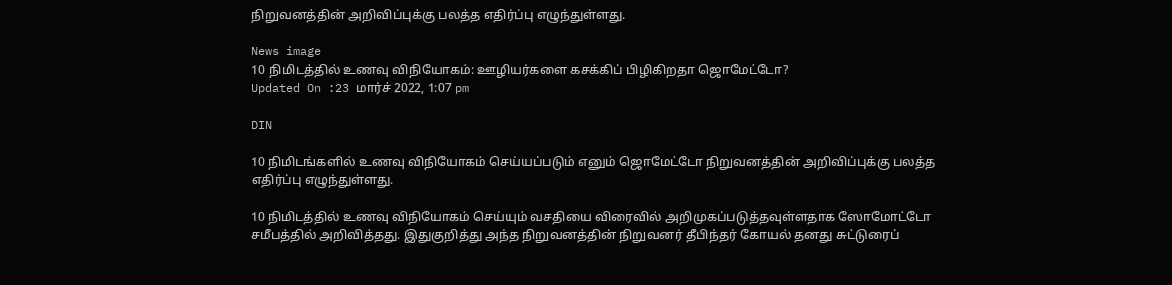நிறுவனத்தின் அறிவிப்புக்கு பலத்த எதிர்ப்பு எழுந்துள்ளது.

News image
10 நிமிடத்தில் உணவு விநியோகம்: ஊழியர்களை கசக்கிப் பிழிகிறதா ஜொமேட்டோ?
Updated On :23 மார்ச் 2022, 1:07 pm

DIN

10 நிமிடங்களில் உணவு விநியோகம் செய்யப்படும் எனும் ஜொமேட்டோ நிறுவனத்தின் அறிவிப்புக்கு பலத்த எதிர்ப்பு எழுந்துள்ளது.

10 நிமிடத்தில் உணவு விநியோகம் செய்யும் வசதியை விரைவில் அறிமுகப்படுத்தவுள்ளதாக ஸோமோட்டோ சமீபத்தில் அறிவித்தது. இதுகுறித்து அந்த நிறுவனத்தின் நிறுவனர் தீபிந்தர் கோயல் தனது சுட்டுரைப்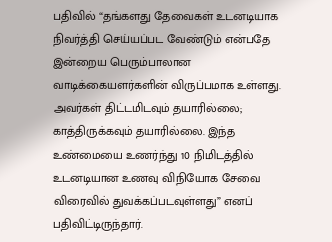பதிவில் “தங்களது தேவைகள் உடனடியாக நிவர்த்தி செய்யப்பட வேண்டும் என்பதே இன்றைய பெரும்பாலான வாடிக்கையளர்களின் விருப்பமாக உள்ளது. அவர்கள் திட்டமிடவும் தயாரில்லை; காத்திருக்கவும் தயாரில்லை. இந்த உண்மையை உணர்ந்து 10 நிமிடத்தில் உடனடியான உணவு விநியோக சேவை விரைவில் துவக்கப்படவுள்ளது” எனப் பதிவிட்டிருந்தார்.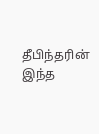தீபிந்தரின் இந்த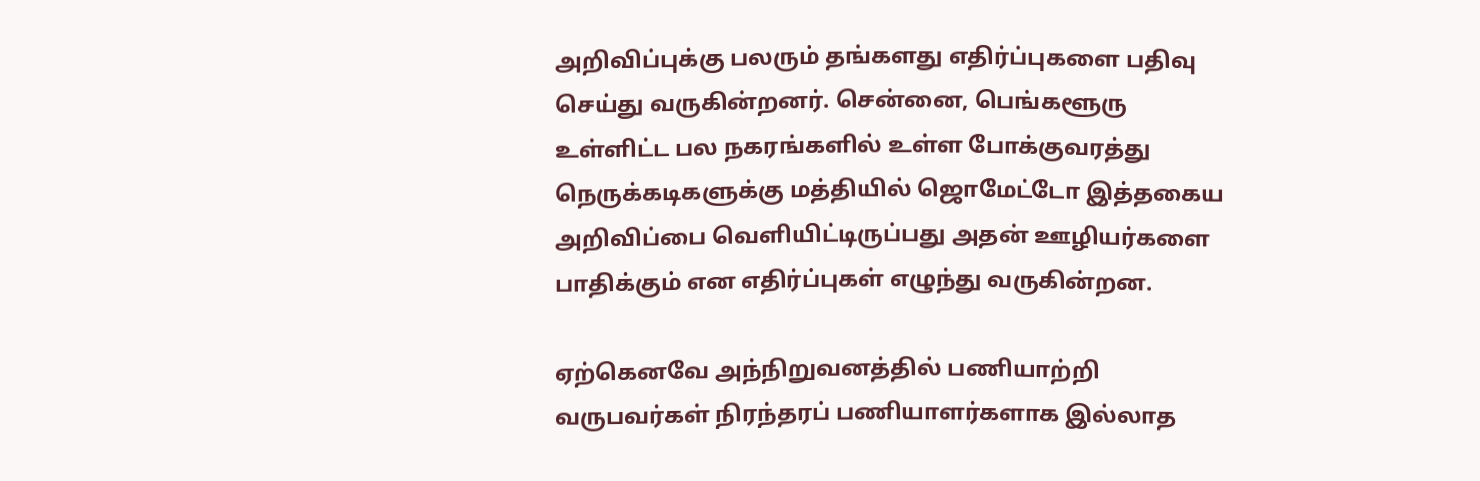அறிவிப்புக்கு பலரும் தங்களது எதிர்ப்புகளை பதிவு செய்து வருகின்றனர். சென்னை, பெங்களூரு உள்ளிட்ட பல நகரங்களில் உள்ள போக்குவரத்து நெருக்கடிகளுக்கு மத்தியில் ஜொமேட்டோ இத்தகைய அறிவிப்பை வெளியிட்டிருப்பது அதன் ஊழியர்களை பாதிக்கும் என எதிர்ப்புகள் எழுந்து வருகின்றன.

ஏற்கெனவே அந்நிறுவனத்தில் பணியாற்றி வருபவர்கள் நிரந்தரப் பணியாளர்களாக இல்லாத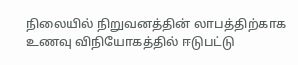நிலையில் நிறுவனத்தின் லாபத்திற்காக உணவு விநியோகத்தில் ஈடுபட்டு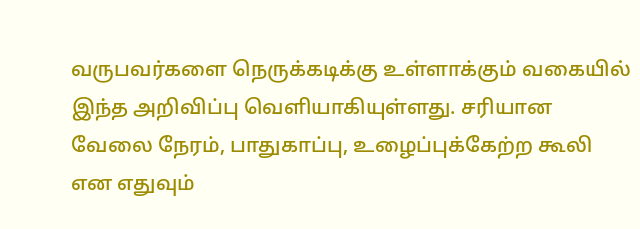வருபவர்களை நெருக்கடிக்கு உள்ளாக்கும் வகையில் இந்த அறிவிப்பு வெளியாகியுள்ளது. சரியான வேலை நேரம், பாதுகாப்பு, உழைப்புக்கேற்ற கூலி என எதுவும்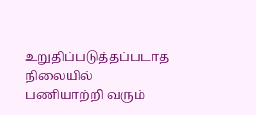உறுதிப்படுத்தப்படாத நிலையில் பணியாற்றி வரும்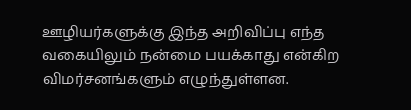ஊழியர்களுக்கு இந்த அறிவிப்பு எந்த வகையிலும் நன்மை பயக்காது என்கிற விமர்சனங்களும் எழுந்துள்ளன.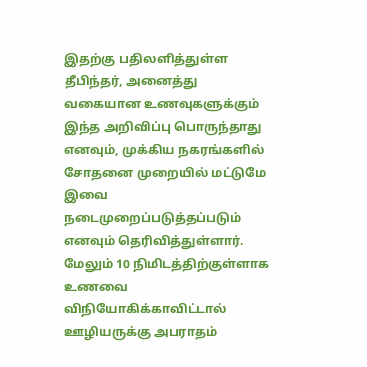இதற்கு பதிலளித்துள்ள தீபிந்தர், அனைத்து வகையான உணவுகளுக்கும் இந்த அறிவிப்பு பொருந்தாது எனவும், முக்கிய நகரங்களில் சோதனை முறையில் மட்டுமே இவை நடைமுறைப்படுத்தப்படும் எனவும் தெரிவித்துள்ளார். மேலும் 10 நிமிடத்திற்குள்ளாக உணவை விநியோகிக்காவிட்டால் ஊழியருக்கு அபராதம்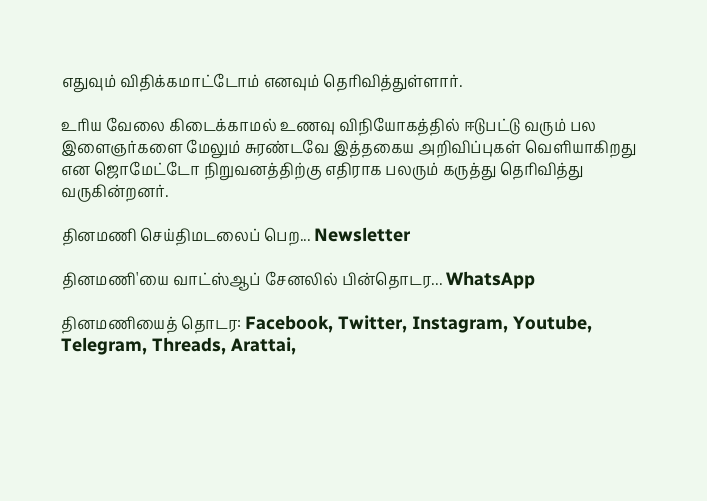எதுவும் விதிக்கமாட்டோம் எனவும் தெரிவித்துள்ளார்.

உரிய வேலை கிடைக்காமல் உணவு விநியோகத்தில் ஈடுபட்டு வரும் பல இளைஞர்களை மேலும் சுரண்டவே இத்தகைய அறிவிப்புகள் வெளியாகிறது என ஜொமேட்டோ நிறுவனத்திற்கு எதிராக பலரும் கருத்து தெரிவித்து வருகின்றனர்.

தினமணி செய்திமடலைப் பெற... Newsletter

தினமணி'யை வாட்ஸ்ஆப் சேனலில் பின்தொடர... WhatsApp

தினமணியைத் தொடர: Facebook, Twitter, Instagram, Youtube, Telegram, Threads, Arattai,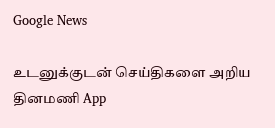Google News

உடனுக்குடன் செய்திகளை அறிய தினமணி App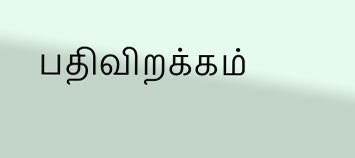பதிவிறக்கம்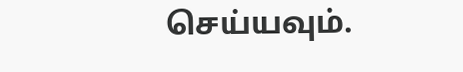செய்யவும்.